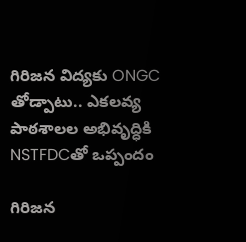గిరిజన విద్యకు ONGC తోడ్పాటు.. ఎకలవ్య పాఠశాలల అభివృద్ధికి NSTFDCతో ఒప్పందం

గిరిజన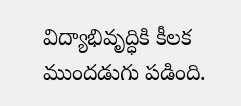విద్యాభివృద్ధికి కీలక ముందడుగు పడింది.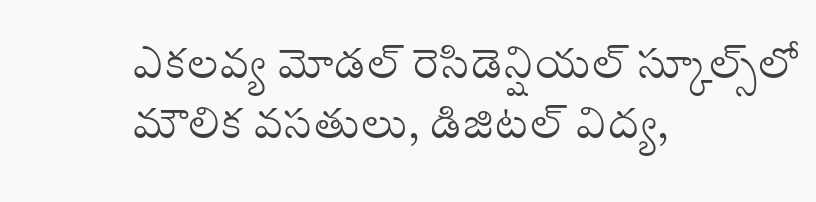ఎకలవ్య మోడల్ రెసిడెన్షియల్ స్కూల్స్‌లో మౌలిక వసతులు, డిజిటల్ విద్య,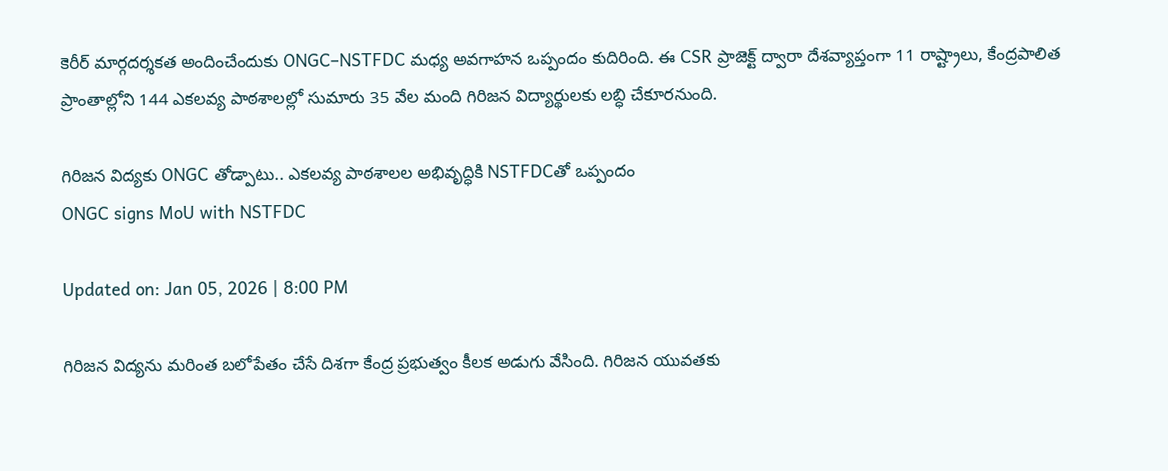కెరీర్ మార్గదర్శకత అందించేందుకు ONGC–NSTFDC మధ్య అవగాహన ఒప్పందం కుదిరింది. ఈ CSR ప్రాజెక్ట్ ద్వారా దేశవ్యాప్తంగా 11 రాష్ట్రాలు, కేంద్రపాలిత ప్రాంతాల్లోని 144 ఎకలవ్య పాఠశాలల్లో సుమారు 35 వేల మంది గిరిజన విద్యార్థులకు లబ్ధి చేకూరనుంది.

గిరిజన విద్యకు ONGC తోడ్పాటు.. ఎకలవ్య పాఠశాలల అభివృద్ధికి NSTFDCతో ఒప్పందం
ONGC signs MoU with NSTFDC

Updated on: Jan 05, 2026 | 8:00 PM

గిరిజన విద్యను మరింత బలోపేతం చేసే దిశగా కేంద్ర ప్రభుత్వం కీలక అడుగు వేసింది. గిరిజన యువతకు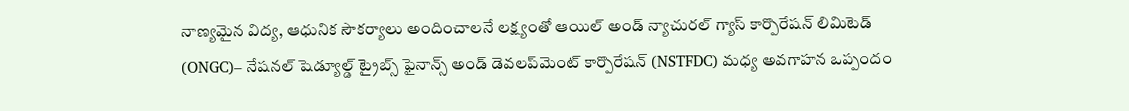నాణ్యమైన విద్య, ఆధునిక సౌకర్యాలు అందించాలనే లక్ష్యంతో ఆయిల్ అండ్ న్యాచురల్ గ్యాస్ కార్పొరేషన్ లిమిటెడ్ (ONGC)– నేషనల్ షెడ్యూల్డ్ ట్రైబ్స్ ఫైనాన్స్ అండ్ డెవలప్‌మెంట్ కార్పొరేషన్ (NSTFDC) మధ్య అవగాహన ఒప్పందం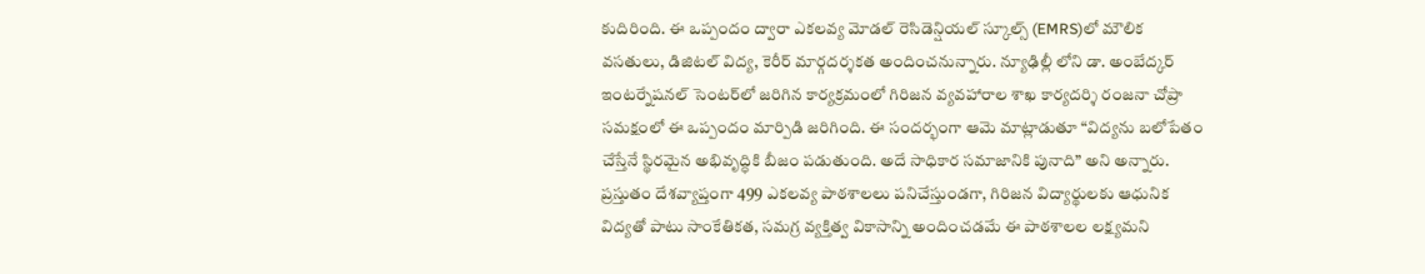కుదిరింది. ఈ ఒప్పందం ద్వారా ఎకలవ్య మోడల్ రెసిడెన్షియల్ స్కూల్స్ (EMRS)లో మౌలిక వసతులు, డిజిటల్ విద్య, కెరీర్ మార్గదర్శకత అందించనున్నారు. న్యూఢిల్లీ లోని డా. అంబేద్కర్ ఇంటర్నేషనల్ సెంటర్‌లో జరిగిన కార్యక్రమంలో గిరిజన వ్యవహారాల శాఖ కార్యదర్శి రంజనా చోప్రా సమక్షంలో ఈ ఒప్పందం మార్పిడి జరిగింది. ఈ సందర్భంగా ఆమె మాట్లాడుతూ “విద్యను బలోపేతం చేస్తేనే స్థిరమైన అభివృద్ధికి బీజం పడుతుంది. అదే సాధికార సమాజానికి పునాది” అని అన్నారు. ప్రస్తుతం దేశవ్యాప్తంగా 499 ఎకలవ్య పాఠశాలలు పనిచేస్తుండగా, గిరిజన విద్యార్థులకు ఆధునిక విద్యతో పాటు సాంకేతికత, సమగ్ర వ్యక్తిత్వ వికాసాన్ని అందించడమే ఈ పాఠశాలల లక్ష్యమని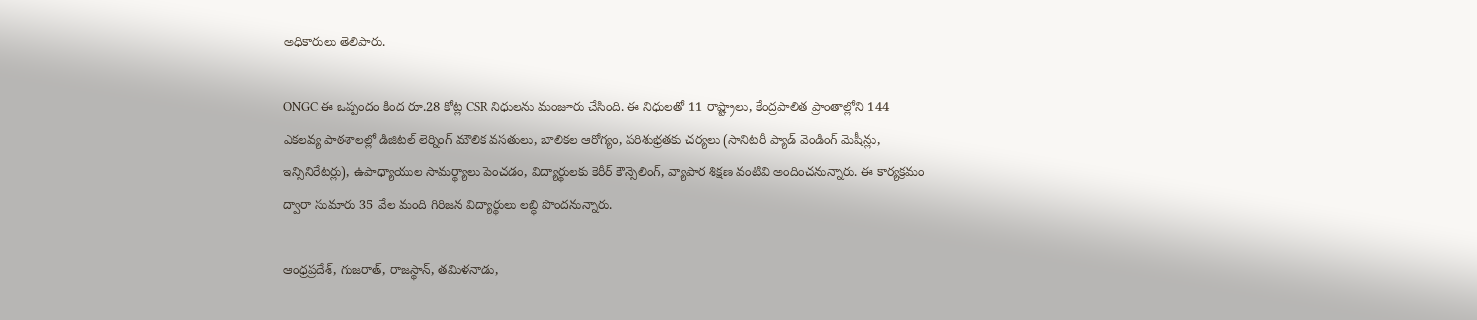అధికారులు తెలిపారు.

ONGC ఈ ఒప్పందం కింద రూ.28 కోట్ల CSR నిధులను మంజూరు చేసింది. ఈ నిధులతో 11 రాష్ట్రాలు, కేంద్రపాలిత ప్రాంతాల్లోని 144 ఎకలవ్య పాఠశాలల్లో డిజిటల్ లెర్నింగ్ మౌలిక వసతులు, బాలికల ఆరోగ్యం, పరిశుభ్రతకు చర్యలు (సానిటరీ ప్యాడ్ వెండింగ్ మెషీన్లు, ఇన్సినిరేటర్లు), ఉపాధ్యాయుల సామర్థ్యాలు పెంచడం, విద్యార్థులకు కెరీర్ కౌన్సెలింగ్, వ్యాపార శిక్షణ వంటివి అందించనున్నారు. ఈ కార్యక్రమం ద్వారా సుమారు 35 వేల మంది గిరిజన విద్యార్థులు లబ్ధి పొందనున్నారు.

ఆంధ్రప్రదేశ్, గుజరాత్, రాజస్థాన్, తమిళనాడు,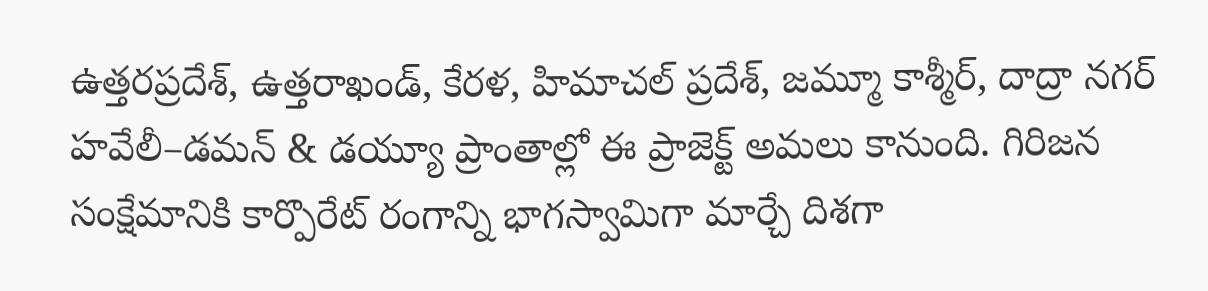ఉత్తరప్రదేశ్, ఉత్తరాఖండ్, కేరళ, హిమాచల్ ప్రదేశ్, జమ్మూ కాశ్మీర్, దాద్రా నగర్ హవేలీ–డమన్ & డయ్యూ ప్రాంతాల్లో ఈ ప్రాజెక్ట్ అమలు కానుంది. గిరిజన సంక్షేమానికి కార్పొరేట్ రంగాన్ని భాగస్వామిగా మార్చే దిశగా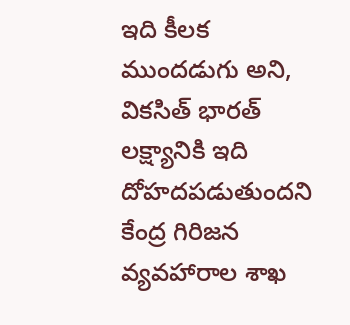ఇది కీలక ముందడుగు అని, వికసిత్ భారత్ లక్ష్యానికి ఇది దోహదపడుతుందని కేంద్ర గిరిజన వ్యవహారాల శాఖ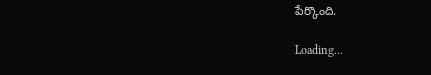పేర్కొంది.

Loading...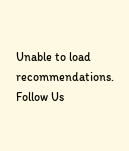Unable to load recommendations.
Follow Us